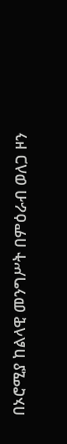በኦሮሚያ ከልላዊ መንግሥት በምዕራብ ወለጋ ዞን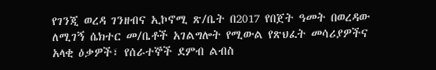የገንጂ ወረዳ ገንዘብና ኢኮኖሚ ጽ/ቤት በ2017 የበጀት ዓመት በወረዳው ለሚገኝ ሴክተር መ/ቤቶች አገልግሎት የሚውል የጽህፈት መሳሪያዎችና አላቂ ዕቃዎች፣ የሰራተኞች ደምብ ልብስ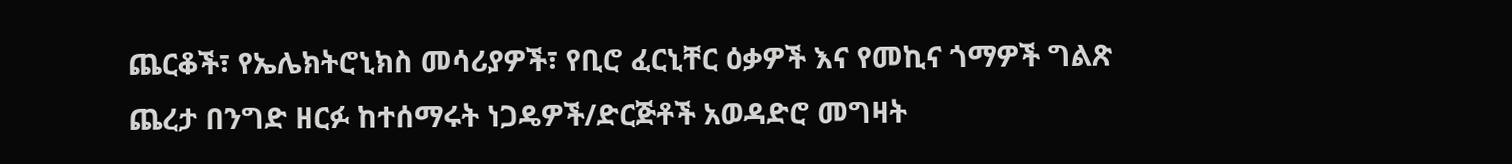ጨርቆች፣ የኤሌክትሮኒክስ መሳሪያዎች፣ የቢሮ ፈርኒቸር ዕቃዎች እና የመኪና ጎማዎች ግልጽ ጨረታ በንግድ ዘርፉ ከተሰማሩት ነጋዴዎች/ድርጅቶች አወዳድሮ መግዛት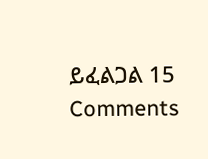ይፈልጋል 15 Comments